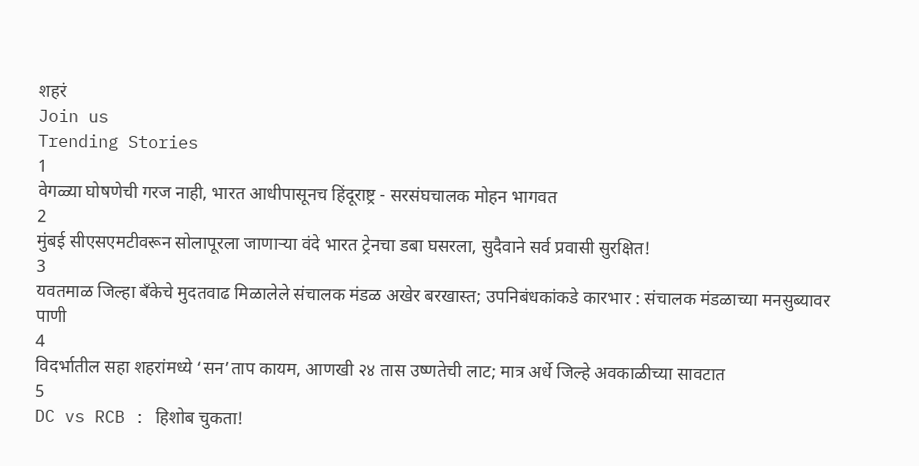शहरं
Join us
Trending Stories
1
वेगळ्या घोषणेची गरज नाही, भारत आधीपासूनच हिंदूराष्ट्र - सरसंघचालक मोहन भागवत
2
मुंबई सीएसएमटीवरून सोलापूरला जाणाऱ्या वंदे भारत ट्रेनचा डबा घसरला, सुदैवाने सर्व प्रवासी सुरक्षित!
3
यवतमाळ जिल्हा बँकेचे मुदतवाढ मिळालेले संचालक मंडळ अखेर बरखास्त; उपनिबंधकांकडे कारभार : संचालक मंडळाच्या मनसुब्यावर पाणी
4
विदर्भातील सहा शहरांमध्ये ‘सन’ताप कायम, आणखी २४ तास उष्णतेची लाट; मात्र अर्धे जिल्हे अवकाळीच्या सावटात
5
DC vs RCB : हिशोब चुकता!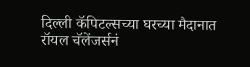दिल्ली कॅपिटल्सच्या घरच्या मैदानात रॉयल चॅलेंजर्सनं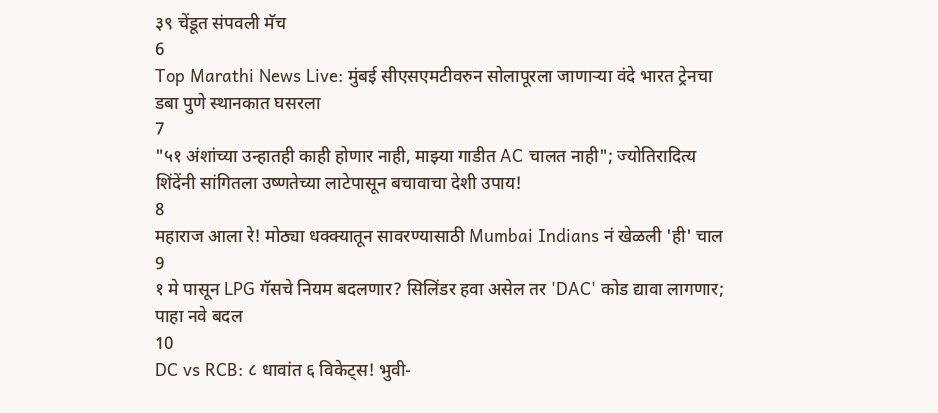३९ चेंडूत संपवली मॅच
6
Top Marathi News Live: मुंबई सीएसएमटीवरुन सोलापूरला जाणाऱ्या वंदे भारत ट्रेनचा डबा पुणे स्थानकात घसरला
7
"५१ अंशांच्या उन्हातही काही होणार नाही, माझ्या गाडीत AC चालत नाही"; ज्योतिरादित्य शिंदेंनी सांगितला उष्णतेच्या लाटेपासून बचावाचा देशी उपाय!
8
महाराज आला रे! मोठ्या धक्क्यातून सावरण्यासाठी Mumbai Indians नं खेळली 'ही' चाल
9
१ मे पासून LPG गॅसचे नियम बदलणार? सिलिंडर हवा असेल तर 'DAC' कोड द्यावा लागणार; पाहा नवे बदल
10
DC vs RCB: ८ धावांत ६ विकेट्स! भुवी-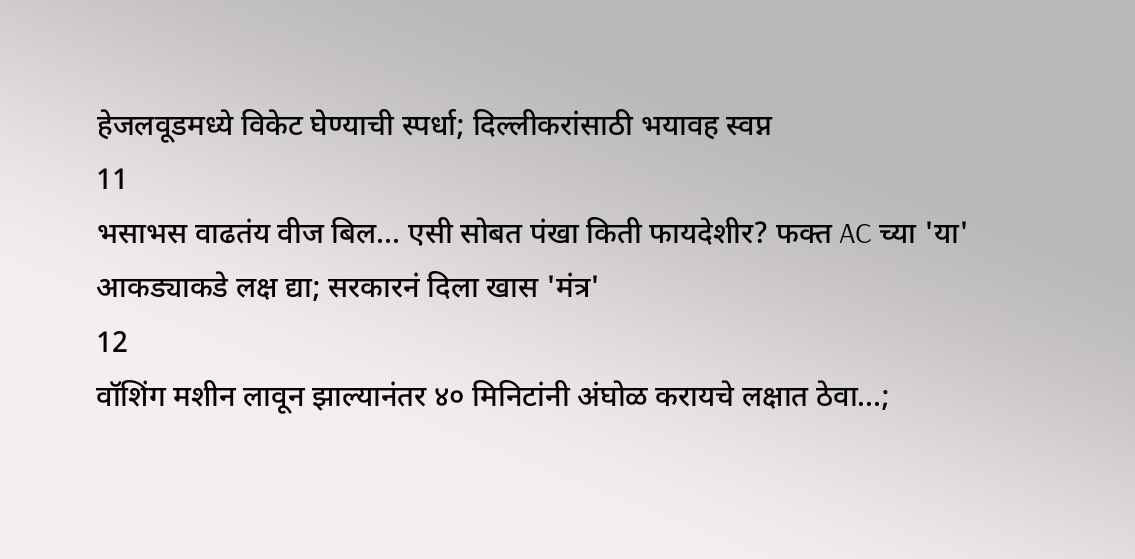हेजलवूडमध्ये विकेट घेण्याची स्पर्धा; दिल्लीकरांसाठी भयावह स्वप्न
11
भसाभस वाढतंय वीज बिल... एसी सोबत पंखा किती फायदेशीर? फक्त AC च्या 'या' आकड्याकडे लक्ष द्या; सरकारनं दिला खास 'मंत्र'
12
वॉशिंग मशीन लावून झाल्यानंतर ४० मिनिटांनी अंघोळ करायचे लक्षात ठेवा...;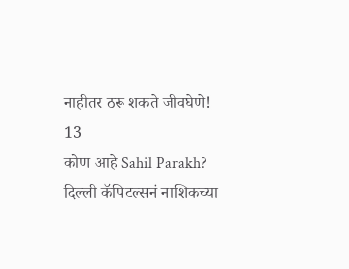नाहीतर ठरू शकते जीवघेणे!
13
कोण आहे Sahil Parakh? दिल्ली कॅपिटल्सनं नाशिकच्या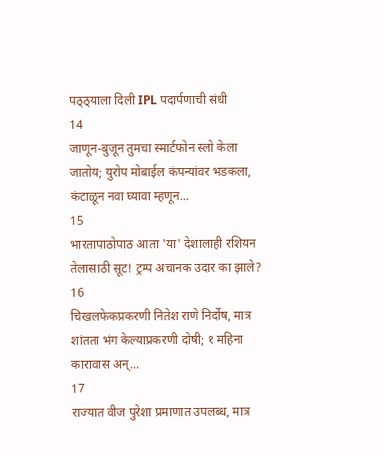पठ्ठ्याला दिली IPL पदार्पणाची संधी
14
जाणून-बुजून तुमचा स्मार्टफोन स्लो केला जातोय; युरोप मोबाईल कंपन्यांवर भडकला, कंटाळून नवा घ्यावा म्हणून...
15
भारतापाठोपाठ आता 'या' देशालाही रशियन तेलासाठी सूट! ट्रम्प अचानक उदार का झाले?
16
चिखलफेकप्रकरणी नितेश राणे निर्दोष, मात्र शांतता भंग केल्याप्रकरणी दोषी; १ महिना कारावास अन्...
17
राज्यात वीज पुरेशा प्रमाणात उपलब्ध, मात्र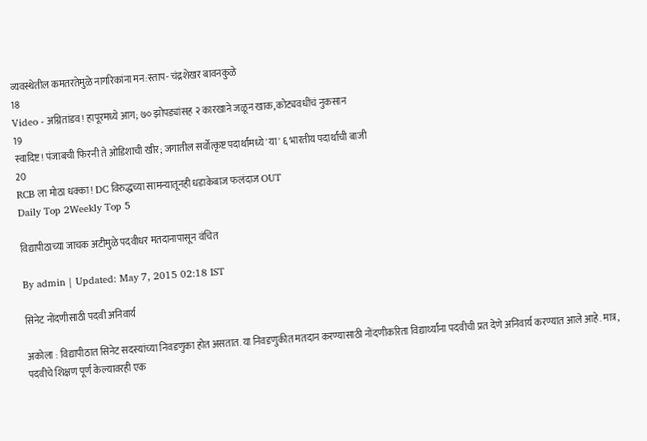व्यवस्थेतील कमतरतेमुळे नागरिकांना मन:स्ताप- चंद्रशेखर बावनकुळे
18
Video - अग्नितांडव! हापूरमध्ये आग; ७० झोपड्यांसह २ कारखाने जळून खाक, कोट्यवधींचं नुकसान
19
स्वादिष्ट! पंजाबची फिरनी ते ओडिशाची खीर; जगातील सर्वोत्कृष्ट पदार्थांमध्ये 'या' ६ भारतीय पदार्थांची बाजी
20
RCB ला मोठा धक्का! DC विरुद्धच्या सामन्यातूनही धडाकेबाज फलंदाज OUT
Daily Top 2Weekly Top 5

विद्यापीठाच्या जाचक अटीमुळे पदवीधर मतदानापासून वंचित

By admin | Updated: May 7, 2015 02:18 IST

सिनेट नोंदणीसाठी पदवी अनिवार्य

अकोला : विद्यापीठात सिनेट सदस्यांच्या निवडणुका होत असतात. या निवडणुकीत मतदान करण्यासाठी नोंदणीकरिता विद्यार्थ्यांना पदवीची प्रत देणे अनिवार्य करण्यात आले आहे. मात्र, पदवीचे शिक्षण पूर्ण केल्यावरही एक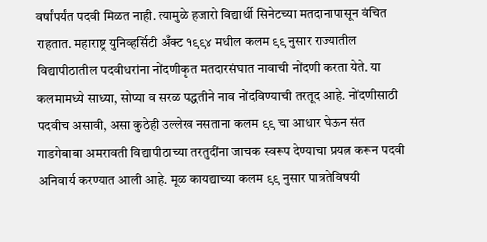वर्षांपर्यंत पदवी मिळत नाही. त्यामुळे हजारो विद्यार्थी सिनेटच्या मतदानापासून वंचित राहतात. महाराष्ट्र युनिव्हर्सिटी अँक्ट १९९४ मधील कलम ९९ नुसार राज्यातील विद्यापीठातील पदवीधरांना नोंदणीकृत मतदारसंघात नावाची नोंदणी करता येते. या कलमामध्ये साध्या, सोप्या व सरळ पद्धतीने नाव नोंदविण्याची तरतूद आहे. नोंदणीसाठी पदवीच असावी, असा कुठेही उल्लेख नसताना कलम ९९ चा आधार घेऊन संत गाडगेबाबा अमरावती विद्यापीठाच्या तरतुदींना जाचक स्वरूप देण्याचा प्रयत्न करून पदवी अनिवार्य करण्यात आली आहे. मूळ कायद्याच्या कलम ९९ नुसार पात्रतेविषयी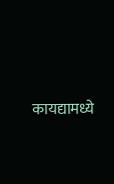कायद्यामध्ये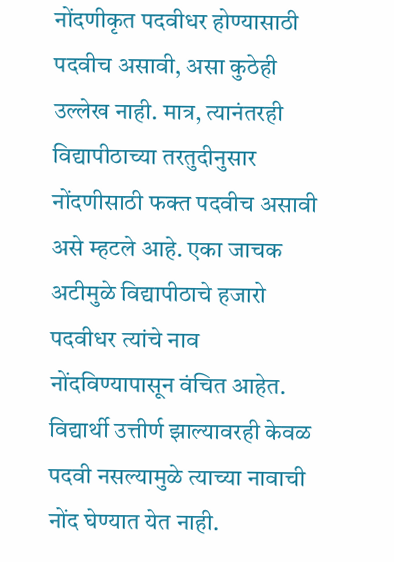नोंदणीकृत पदवीधर होण्यासाठी पदवीच असावी, असा कुठेही उल्लेख नाही. मात्र, त्यानंतरही विद्यापीठाच्या तरतुदीनुसार नोंदणीसाठी फक्त पदवीच असावी असे म्हटले आहे. एका जाचक अटीमुळे विद्यापीठाचे हजारो पदवीधर त्यांचे नाव नोंदविण्यापासून वंचित आहेत. विद्यार्थी उत्तीर्ण झाल्यावरही केवळ पदवी नसल्यामुळे त्याच्या नावाची नोंद घेण्यात येत नाही.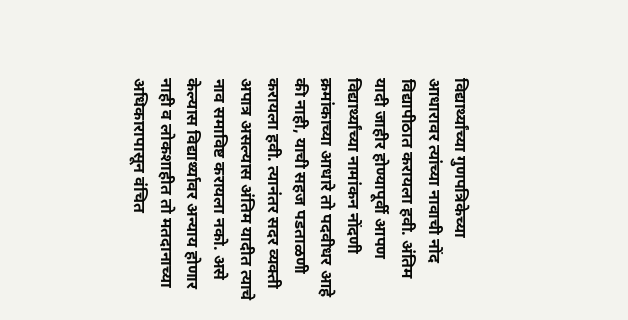विद्यार्थ्यांच्या गुणपत्रिकेच्या आधारावर त्यांच्या नावाची नोंद विद्यापीठात करायला हवी. अंतिम यादी जाहीर होण्यापूर्वी आपण विद्यार्थ्यांच्या नामांकन नोंदणी क्रमांकाच्या आधारे तो पदवीधर आहे की नाही, याची सहज पडताळणी करायला हवी. त्यानंतर सदर व्यक्ती अपात्र असल्यास अंतिम यादीत त्याचे नाव समाविष्ट करायला नको. असे केल्यास विद्यार्थ्यावर अन्याय होणार नाही व लोकशाहीत तो मतदानाच्या अधिकारापासून वंचित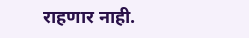राहणार नाही.